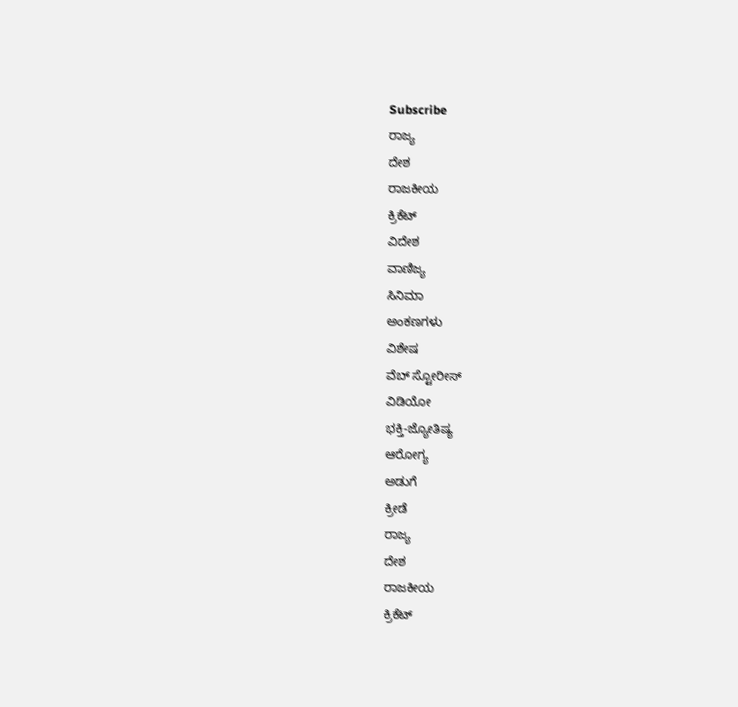Subscribe
ರಾಜ್ಯ
ದೇಶ
ರಾಜಕೀಯ
ಕ್ರಿಕೆಟ್
ವಿದೇಶ
ವಾಣಿಜ್ಯ
ಸಿನಿಮಾ
ಅಂಕಣಗಳು
ವಿಶೇಷ
ವೆಬ್ ಸ್ಟೋರೀಸ್
ವಿಡಿಯೋ
ಭಕ್ತಿ-ಜ್ಯೋತಿಷ್ಯ
ಆರೋಗ್ಯ
ಅಡುಗೆ
ಕ್ರೀಡೆ
ರಾಜ್ಯ
ದೇಶ
ರಾಜಕೀಯ
ಕ್ರಿಕೆಟ್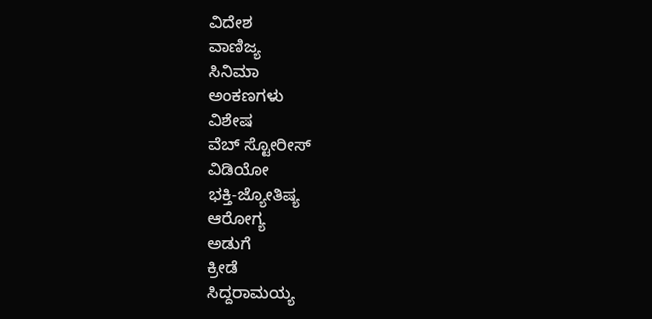ವಿದೇಶ
ವಾಣಿಜ್ಯ
ಸಿನಿಮಾ
ಅಂಕಣಗಳು
ವಿಶೇಷ
ವೆಬ್ ಸ್ಟೋರೀಸ್
ವಿಡಿಯೋ
ಭಕ್ತಿ-ಜ್ಯೋತಿಷ್ಯ
ಆರೋಗ್ಯ
ಅಡುಗೆ
ಕ್ರೀಡೆ
ಸಿದ್ದರಾಮಯ್ಯ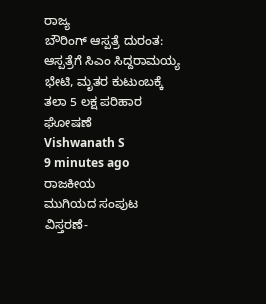ರಾಜ್ಯ
ಬೌರಿಂಗ್ ಆಸ್ಪತ್ರೆ ದುರಂತ: ಆಸ್ಪತ್ರೆಗೆ ಸಿಎಂ ಸಿದ್ದರಾಮಯ್ಯ ಭೇಟಿ, ಮೃತರ ಕುಟುಂಬಕ್ಕೆ ತಲಾ 5 ಲಕ್ಷ ಪರಿಹಾರ ಘೋಷಣೆ
Vishwanath S
9 minutes ago
ರಾಜಕೀಯ
ಮುಗಿಯದ ಸಂಪುಟ ವಿಸ್ತರಣೆ-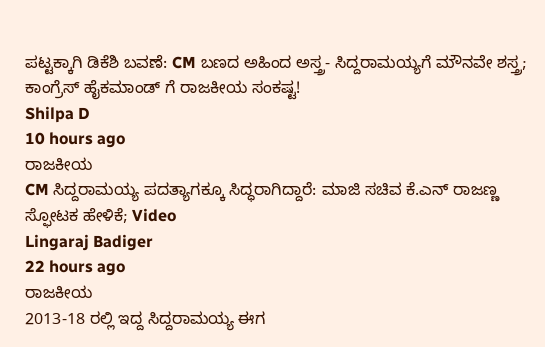ಪಟ್ಟಕ್ಕಾಗಿ ಡಿಕೆಶಿ ಬವಣೆ: CM ಬಣದ ಅಹಿಂದ ಅಸ್ತ್ರ- ಸಿದ್ದರಾಮಯ್ಯಗೆ ಮೌನವೇ ಶಸ್ತ್ರ; ಕಾಂಗ್ರೆಸ್ ಹೈಕಮಾಂಡ್ ಗೆ ರಾಜಕೀಯ ಸಂಕಷ್ಟ!
Shilpa D
10 hours ago
ರಾಜಕೀಯ
CM ಸಿದ್ದರಾಮಯ್ಯ ಪದತ್ಯಾಗಕ್ಕೂ ಸಿದ್ಧರಾಗಿದ್ದಾರೆ: ಮಾಜಿ ಸಚಿವ ಕೆ.ಎನ್ ರಾಜಣ್ಣ ಸ್ಫೋಟಕ ಹೇಳಿಕೆ; Video
Lingaraj Badiger
22 hours ago
ರಾಜಕೀಯ
2013-18 ರಲ್ಲಿ ಇದ್ದ ಸಿದ್ದರಾಮಯ್ಯ ಈಗ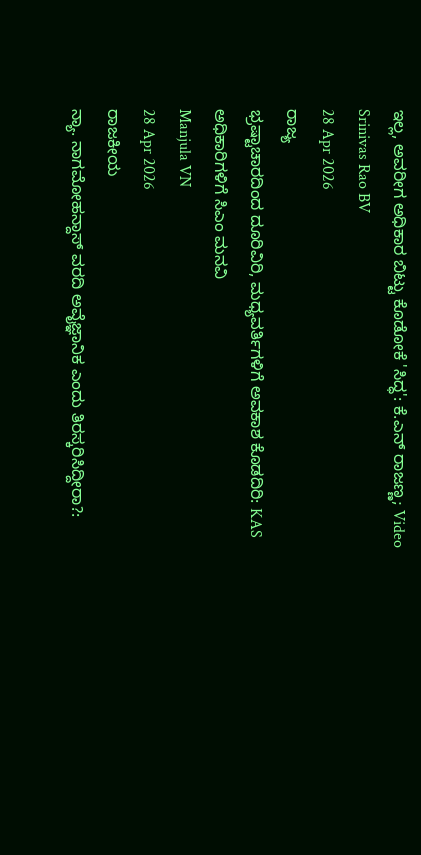ಇಲ್ಲ, ಅವರೀಗ ಅಧಿಕಾರ ಬಿಟ್ಟು ಕೊಡೋಕೆ 'ಸಿದ್ಧ': ಕೆ.ಎನ್ ರಾಜಣ್ಣ; Video
Srinivas Rao BV
28 Apr 2026
ರಾಜ್ಯ
ಭ್ರಷ್ಟಾಚಾರದಿಂದ ದೂರಿವಿರಿ, ಮಧ್ಯವರ್ತಿಗಳಿಗೆ ಅವಕಾಶ ಕೊಡದಿರಿ: KAS ಅಧಿಕಾರಿಗಳಿಗೆ ಸಿಎಂ ಮನವಿ
Manjula VN
28 Apr 2026
ರಾಜಕೀಯ
ನ್ಯಾ. ನಾಗಮೋಹನ್ದಾಸ್ ವರದಿ ಅವೈಜ್ಞಾನಿಕ ಎಂದು ತಿರಸ್ಕರಿಸಿದ್ದೀರಾ?: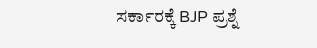ಸರ್ಕಾರಕ್ಕೆ BJP ಪ್ರಶ್ನೆ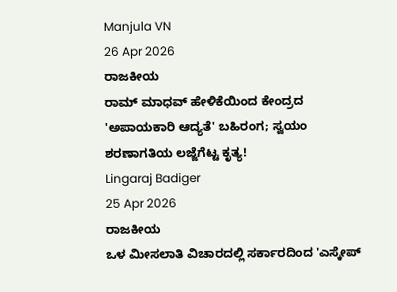Manjula VN
26 Apr 2026
ರಾಜಕೀಯ
ರಾಮ್ ಮಾಧವ್ ಹೇಳಿಕೆಯಿಂದ ಕೇಂದ್ರದ 'ಅಪಾಯಕಾರಿ ಆದ್ಯತೆ' ಬಹಿರಂಗ; ಸ್ವಯಂ ಶರಣಾಗತಿಯ ಲಜ್ಜೆಗೆಟ್ಟ ಕೃತ್ಯ!
Lingaraj Badiger
25 Apr 2026
ರಾಜಕೀಯ
ಒಳ ಮೀಸಲಾತಿ ವಿಚಾರದಲ್ಲಿ ಸರ್ಕಾರದಿಂದ 'ಎಸ್ಕೇಪ್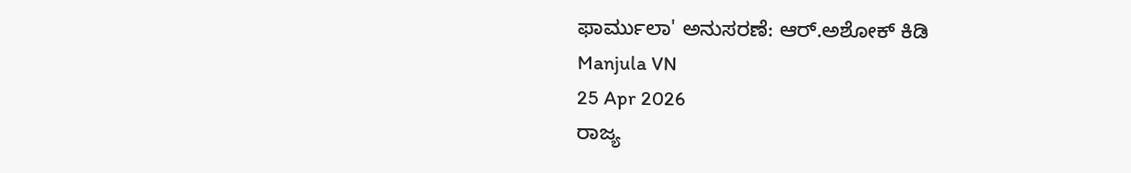ಫಾರ್ಮುಲಾ' ಅನುಸರಣೆ: ಆರ್.ಅಶೋಕ್ ಕಿಡಿ
Manjula VN
25 Apr 2026
ರಾಜ್ಯ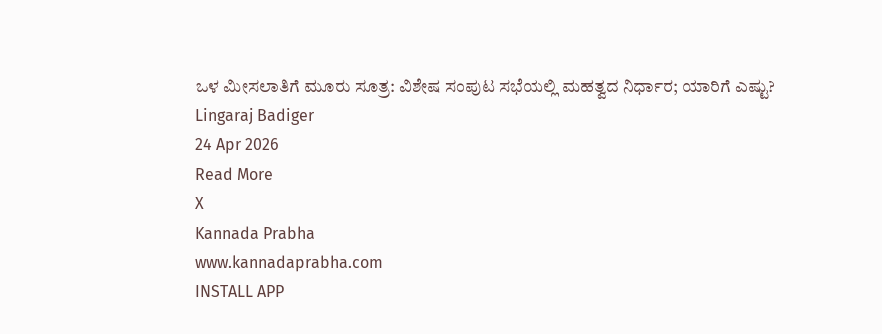ಒಳ ಮೀಸಲಾತಿಗೆ ಮೂರು ಸೂತ್ರ: ವಿಶೇಷ ಸಂಪುಟ ಸಭೆಯಲ್ಲಿ ಮಹತ್ವದ ನಿರ್ಧಾರ; ಯಾರಿಗೆ ಎಷ್ಟು?
Lingaraj Badiger
24 Apr 2026
Read More
X
Kannada Prabha
www.kannadaprabha.com
INSTALL APP